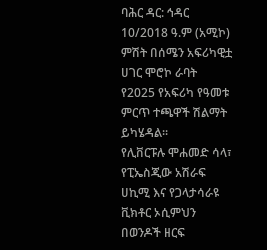ባሕር ዳር: ኅዳር 10/2018 ዓ.ም (አሚኮ) ምሽት በሰሜን አፍሪካዊቷ ሀገር ሞሮኮ ራባት የ2025 የአፍሪካ የዓመቱ ምርጥ ተጫዋች ሽልማት ይካሄዳል፡፡
የሊቨርፑሉ ሞሐመድ ሳላ፣ የፒኤስጂው አሽራፍ ሀኪሚ እና የጋላታሳራዩ ቪክቶር ኦሲምህን በወንዶች ዘርፍ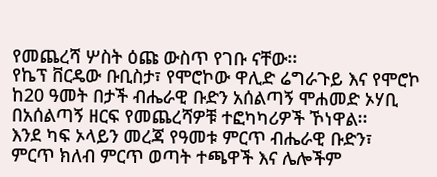የመጨረሻ ሦስት ዕጩ ውስጥ የገቡ ናቸው፡፡
የኬፕ ቨርዴው ቡቢስታ፣ የሞሮኮው ዋሊድ ሬግራጉይ እና የሞሮኮ ከ20 ዓመት በታች ብሔራዊ ቡድን አሰልጣኝ ሞሐመድ ኦሃቢ በአሰልጣኝ ዘርፍ የመጨረሻዎቹ ተፎካካሪዎች ኾነዋል፡፡
እንደ ካፍ ኦላይን መረጃ የዓመቱ ምርጥ ብሔራዊ ቡድን፣ ምርጥ ክለብ ምርጥ ወጣት ተጫዋች እና ሌሎችም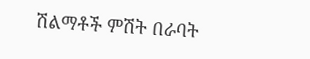ሽልማቶች ምሽት በራባት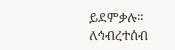ይደምቃሉ።
ለኅብረተሰብ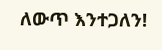ለውጥ እንተጋለን!